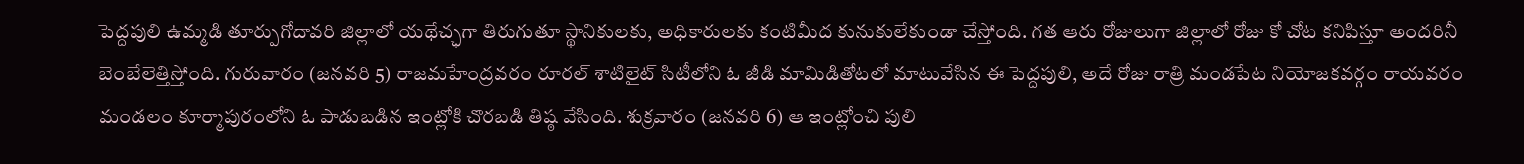పెద్దపులి ఉమ్మడి తూర్పుగోదావరి జిల్లాలో యథేచ్ఛగా తిరుగుతూ స్థానికులకు, అధికారులకు కంటిమీద కునుకులేకుండా చేస్తోంది. గత ఆరు రోజులుగా జిల్లాలో రోజు కో చోట కనిపిస్తూ అందరినీ బెంబేలెత్తిస్తోంది. గురువారం (జనవరి 5) రాజమహేంద్రవరం రూరల్ శాటిలైట్ సిటీలోని ఓ జీడి మామిడితోటలో మాటువేసిన ఈ పెద్దపులి, అదే రోజు రాత్రి మండపేట నియోజకవర్గం రాయవరం మండలం కూర్మాపురంలోని ఓ పాడుబడిన ఇంట్లోకి చొరబడి తిష్ఠ వేసింది. శుక్రవారం (జనవరి 6) ఆ ఇంట్లోంచి పులి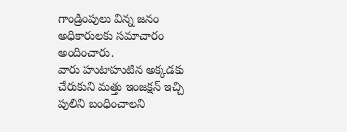గాండ్రింపులు విన్న జనం అధికారులకు సమాచారం అందించారు.
వారు హుటాహుటిన అక్కడకు చేరుకుని మత్తు ఇంజక్షన్ ఇచ్చి పులిని బంధించాలని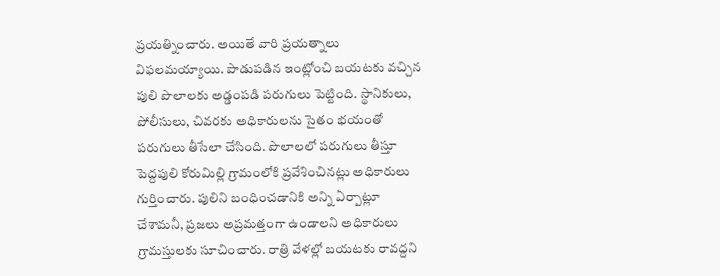ప్రయత్నించారు. అయితే వారి ప్రయత్నాలు విఫలమయ్యాయి. పాడుపడిన ఇంట్లోంచి బయటకు వచ్చిన పులి పొలాలకు అడ్డంపడి పరుగులు పెట్టింది. స్థానికులు, పోలీసులు, చివరకు అధికారులను సైతం భయంతో పరుగులు తీసేలా చేసింది. పొలాలలో పరుగులు తీస్తూ పెద్దపులి కోరుమిల్లి గ్రామంలోకి ప్రవేశించినట్లు అధికారులు గుర్తించారు. పులిని బంధించడానికి అన్ని ఏర్పాట్లూ చేశామనీ, ప్రజలు అప్రమత్తంగా ఉండాలని అధికారులు గ్రామస్తులకు సూచించారు. రాత్రి వేళల్లో బయటకు రావద్దని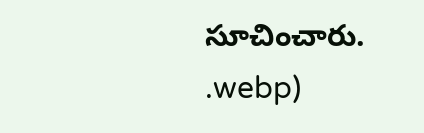సూచించారు.
.webp)